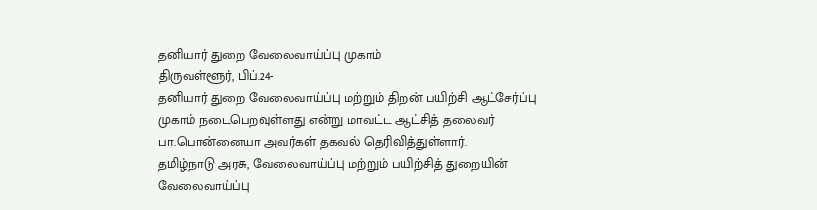தனியார் துறை வேலைவாய்ப்பு முகாம்
திருவள்ளூர், பிப்.24-
தனியார் துறை வேலைவாய்ப்பு மற்றும் திறன் பயிற்சி ஆட்சேர்ப்பு முகாம் நடைபெறவுள்ளது என்று மாவட்ட ஆட்சித் தலைவர் பா.பொன்னையா அவர்கள் தகவல் தெரிவித்துள்ளார்.
தமிழ்நாடு அரசு, வேலைவாய்ப்பு மற்றும் பயிற்சித் துறையின் வேலைவாய்ப்பு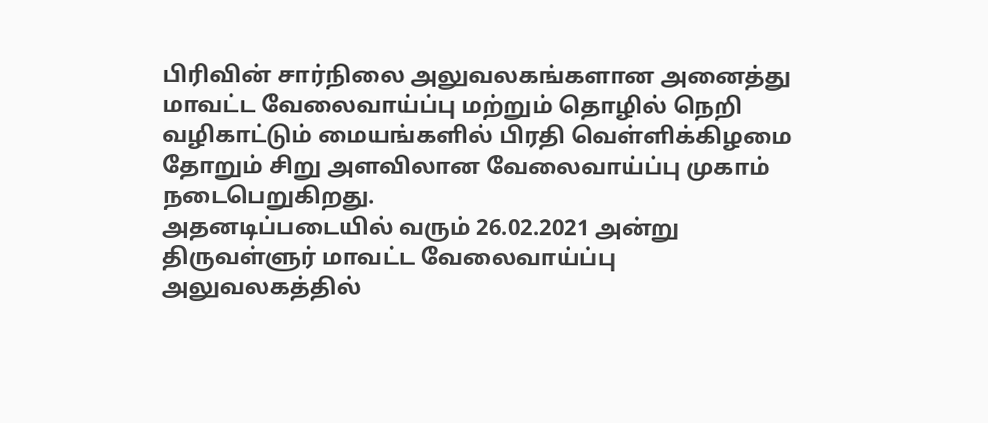பிரிவின் சார்நிலை அலுவலகங்களான அனைத்து மாவட்ட வேலைவாய்ப்பு மற்றும் தொழில் நெறி வழிகாட்டும் மையங்களில் பிரதி வெள்ளிக்கிழமை தோறும் சிறு அளவிலான வேலைவாய்ப்பு முகாம் நடைபெறுகிறது.
அதனடிப்படையில் வரும் 26.02.2021 அன்று திருவள்ளுர் மாவட்ட வேலைவாய்ப்பு அலுவலகத்தில்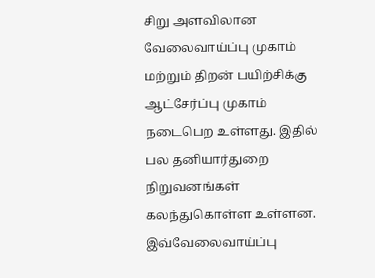சிறு அளவிலான வேலைவாய்ப்பு முகாம் மற்றும் திறன் பயிற்சிக்கு ஆட்சேர்ப்பு முகாம் நடைபெற உள்ளது. இதில் பல தனியார்துறை நிறுவனங்கள் கலந்துகொள்ள உள்ளன. இவ்வேலைவாய்ப்பு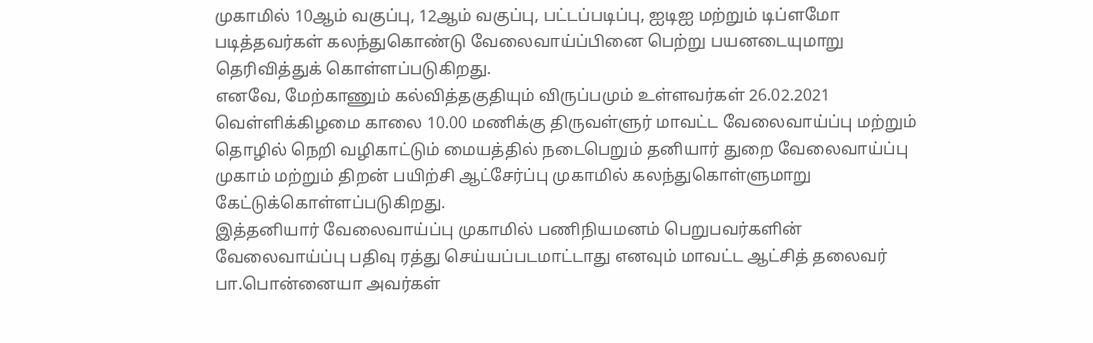முகாமில் 10ஆம் வகுப்பு, 12ஆம் வகுப்பு, பட்டப்படிப்பு, ஐடிஐ மற்றும் டிப்ளமோ படித்தவர்கள் கலந்துகொண்டு வேலைவாய்ப்பினை பெற்று பயனடையுமாறு தெரிவித்துக் கொள்ளப்படுகிறது.
எனவே, மேற்காணும் கல்வித்தகுதியும் விருப்பமும் உள்ளவர்கள் 26.02.2021 வெள்ளிக்கிழமை காலை 10.00 மணிக்கு திருவள்ளுர் மாவட்ட வேலைவாய்ப்பு மற்றும் தொழில் நெறி வழிகாட்டும் மையத்தில் நடைபெறும் தனியார் துறை வேலைவாய்ப்பு முகாம் மற்றும் திறன் பயிற்சி ஆட்சேர்ப்பு முகாமில் கலந்துகொள்ளுமாறு கேட்டுக்கொள்ளப்படுகிறது.
இத்தனியார் வேலைவாய்ப்பு முகாமில் பணிநியமனம் பெறுபவர்களின் வேலைவாய்ப்பு பதிவு ரத்து செய்யப்படமாட்டாது எனவும் மாவட்ட ஆட்சித் தலைவர் பா.பொன்னையா அவர்கள்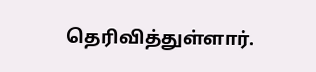தெரிவித்துள்ளார்.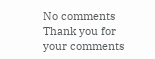No comments
Thank you for your comments